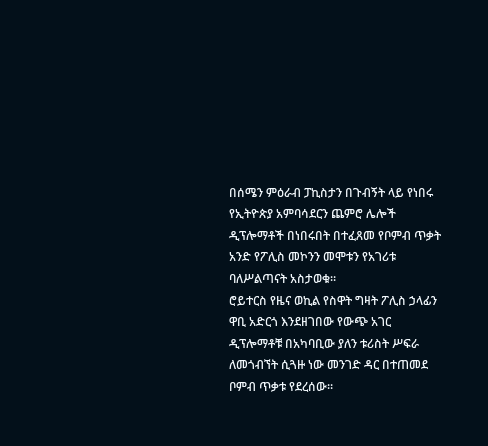በሰሜን ምዕራብ ፓኪስታን በጉብኝት ላይ የነበሩ የኢትዮጵያ አምባሳደርን ጨምሮ ሌሎች ዲፕሎማቶች በነበሩበት በተፈጸመ የቦምብ ጥቃት አንድ የፖሊስ መኮንን መሞቱን የአገሪቱ ባለሥልጣናት አስታወቁ።
ሮይተርስ የዜና ወኪል የስዋት ግዛት ፖሊስ ኃላፊን ዋቢ አድርጎ እንደዘገበው የውጭ አገር ዲፕሎማቶቹ በአካባቢው ያለን ቱሪስት ሥፍራ ለመጎብኘት ሲጓዙ ነው መንገድ ዳር በተጠመደ ቦምብ ጥቃቱ የደረሰው።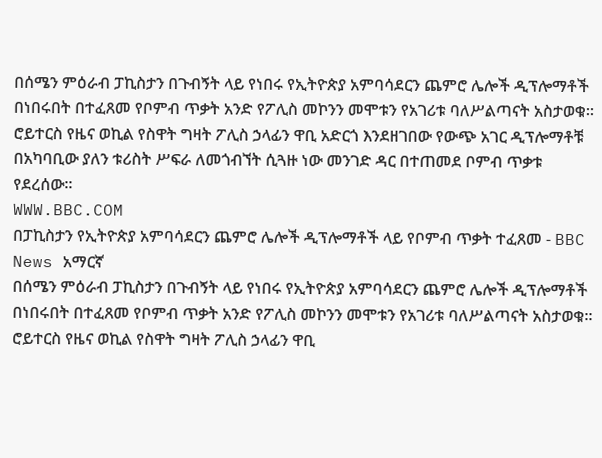በሰሜን ምዕራብ ፓኪስታን በጉብኝት ላይ የነበሩ የኢትዮጵያ አምባሳደርን ጨምሮ ሌሎች ዲፕሎማቶች በነበሩበት በተፈጸመ የቦምብ ጥቃት አንድ የፖሊስ መኮንን መሞቱን የአገሪቱ ባለሥልጣናት አስታወቁ። ሮይተርስ የዜና ወኪል የስዋት ግዛት ፖሊስ ኃላፊን ዋቢ አድርጎ እንደዘገበው የውጭ አገር ዲፕሎማቶቹ በአካባቢው ያለን ቱሪስት ሥፍራ ለመጎብኘት ሲጓዙ ነው መንገድ ዳር በተጠመደ ቦምብ ጥቃቱ የደረሰው።
WWW.BBC.COM
በፓኪስታን የኢትዮጵያ አምባሳደርን ጨምሮ ሌሎች ዲፕሎማቶች ላይ የቦምብ ጥቃት ተፈጸመ - BBC News አማርኛ
በሰሜን ምዕራብ ፓኪስታን በጉብኝት ላይ የነበሩ የኢትዮጵያ አምባሳደርን ጨምሮ ሌሎች ዲፕሎማቶች በነበሩበት በተፈጸመ የቦምብ ጥቃት አንድ የፖሊስ መኮንን መሞቱን የአገሪቱ ባለሥልጣናት አስታወቁ። ሮይተርስ የዜና ወኪል የስዋት ግዛት ፖሊስ ኃላፊን ዋቢ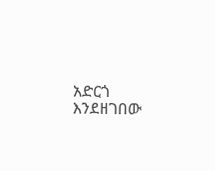አድርጎ እንደዘገበው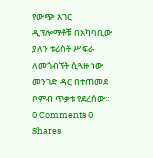የውጭ አገር ዲፕሎማቶቹ በአካባቢው ያለን ቱሪስት ሥፍራ ለመጎብኘት ሲጓዙ ነው መንገድ ዳር በተጠመደ ቦምብ ጥቃቱ የደረሰው።
0 Comments 0 Shares